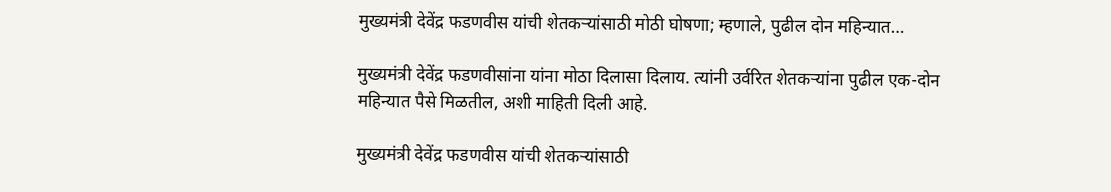मुख्यमंत्री देवेंद्र फडणवीस यांची शेतकऱ्यांसाठी मोठी घोषणा; म्हणाले, पुढील दोन महिन्यात…

मुख्यमंत्री देवेंद्र फडणवीसांना यांना मोठा दिलासा दिलाय. त्यांनी उर्वरित शेतकऱ्यांना पुढील एक-दोन महिन्यात पैसे मिळतील, अशी माहिती दिली आहे.

मुख्यमंत्री देवेंद्र फडणवीस यांची शेतकऱ्यांसाठी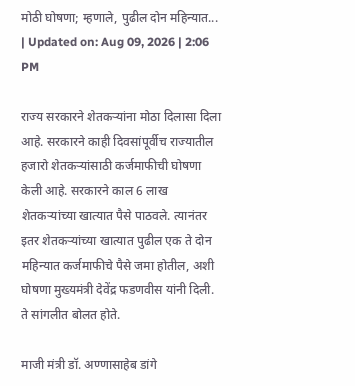मोठी घोषणा; म्हणाले, पुढील दोन महिन्यात...
| Updated on: Aug 09, 2026 | 2:06 PM

राज्य सरकारने शेतकऱ्यांना मोठा दिलासा दिला आहे. सरकारने काही दिवसांपूर्वीच राज्यातील हजारो शेतकऱ्यांसाठी कर्जमाफीची घोषणा केली आहे. सरकारने काल 6 लाख शेतकऱ्यांच्या खात्यात पैसे पाठवले. त्यानंतर इतर शेतकऱ्यांच्या खात्यात पुढील एक ते दोन महिन्यात कर्जमाफीचे पैसे जमा होतील, अशी घोषणा मुख्यमंत्री देवेंद्र फडणवीस यांनी दिली. ते सांगलीत बोलत होते.

माजी मंत्री डॉ. अण्णासाहेब डांगे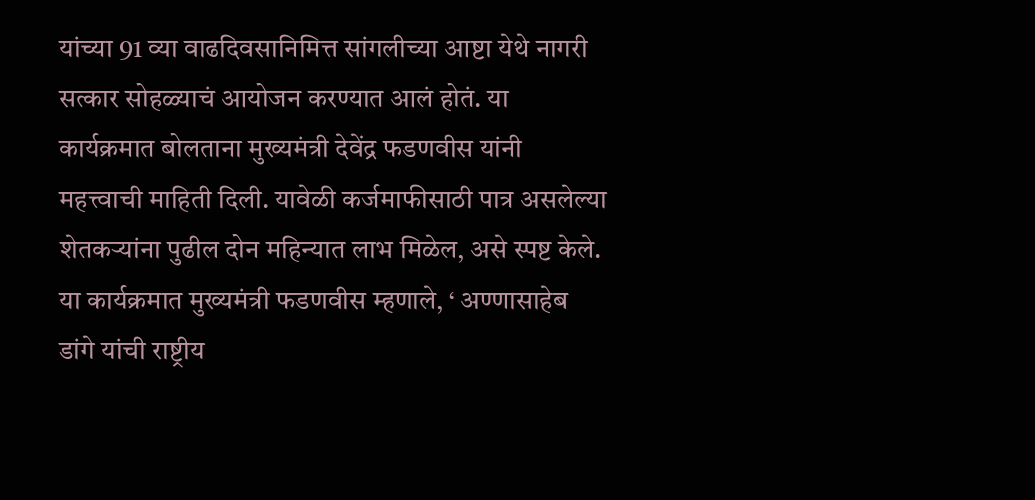यांच्या 91 व्या वाढदिवसानिमित्त सांगलीच्या आष्टा येथे नागरी सत्कार सोहळ्याचं आयोजन करण्यात आलं होतं. या कार्यक्रमात बोलताना मुख्यमंत्री देवेंद्र फडणवीस यांनी महत्त्वाची माहिती दिली. यावेळी कर्जमाफीसाठी पात्र असलेल्या शेतकऱ्यांना पुढील दोन महिन्यात लाभ मिळेल, असे स्पष्ट केले. या कार्यक्रमात मुख्यमंत्री फडणवीस म्हणाले, ‘ अण्णासाहेब डांगे यांची राष्ट्रीय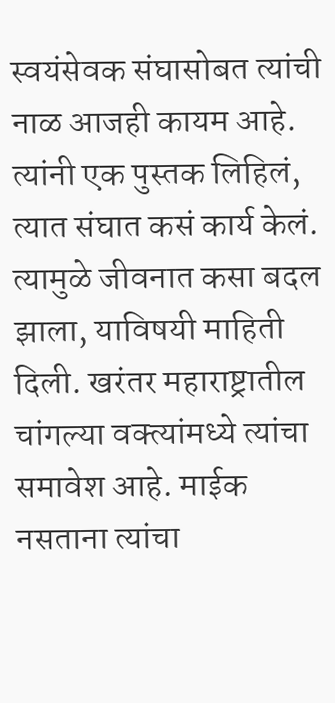स्वयंसेवक संघासोबत त्यांची नाळ आजही कायम आहे. त्यांनी एक पुस्तक लिहिलं, त्यात संघात कसं कार्य केलं. त्यामुळे जीवनात कसा बदल झाला, याविषयी माहिती दिली. खरंतर महाराष्ट्रातील चांगल्या वक्त्यांमध्ये त्यांचा समावेश आहे. माईक नसताना त्यांचा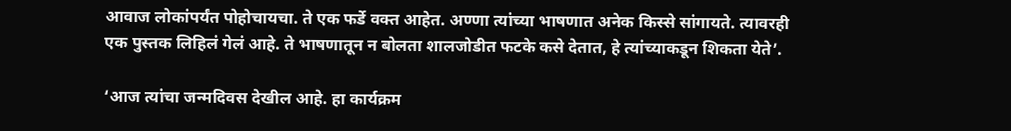आवाज लोकांपर्यंत पोहोचायचा. ते एक फर्डे वक्त आहेत. अण्णा त्यांच्या भाषणात अनेक किस्से सांगायते. त्यावरही एक पुस्तक लिहिलं गेलं आहे. ते भाषणातून न बोलता शालजोडीत फटके कसे देतात, हे त्यांच्याकडून शिकता येते’.

‘आज त्यांचा जन्मदिवस देखील आहे. हा कार्यक्रम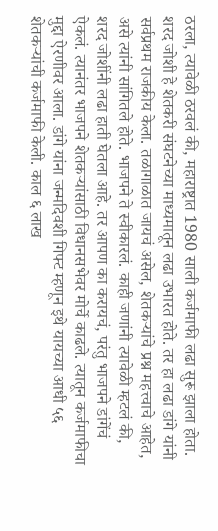ठरला, त्यावेळी ठरवलं की, महाराष्ट्रात 1980 साली कर्जमाफी लढा सुरू झाला होता. शरद जोशी हे शेतकरी संघटनेच्या माध्यमातून लढा उभारत होते. तर हा लढा डांगे यांनी सर्वप्रथम राजकीय केला. तळागाळात जायचं असेल, शेतकऱ्यांचे प्रश्न महत्त्वाचे आहेत, असे त्यांनी सांगितले होते. भाजपने ते स्वीकारलं. काही जणांनी त्यावेळी म्हटलं की, शरद जोशींनी लढा हाती घेतला आहे. तर आपण का करायचं, परंतु भाजपने डांगेंचं ऐकलं. त्यानंतर भाजपने शेतकऱ्यांसाठी विधानसभेवर मोर्चे काढले. त्यातून कर्जमाफीचा मुद्दा ऐरणीवर आला. डांगे यांना जन्मदिवशी गिफ्ट म्हणून इथे यायच्या आधी ५६ शेतकऱ्यांची कर्जमाफी केली. काल ६ लाख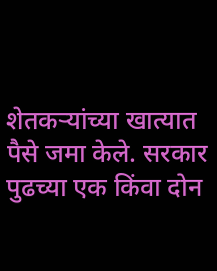शेतकऱ्यांच्या खात्यात पैसे जमा केले. सरकार पुढच्या एक किंवा दोन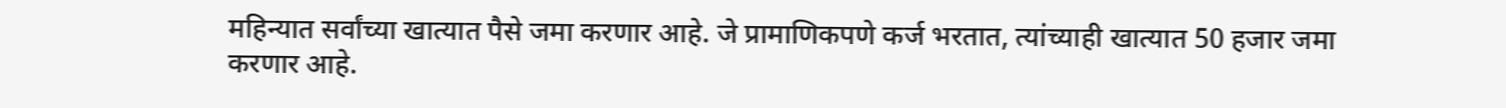महिन्यात सर्वांच्या खात्यात पैसे जमा करणार आहे. जे प्रामाणिकपणे कर्ज भरतात, त्यांच्याही खात्यात 50 हजार जमा करणार आहे.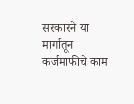सरकारने या मार्गातून कर्जमाफीचे काम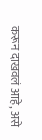करून दाखवलं आहे, असे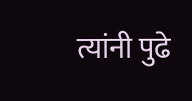त्यांनी पुढे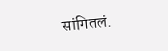सांगितलं.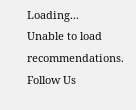Loading...
Unable to load recommendations.
Follow Us